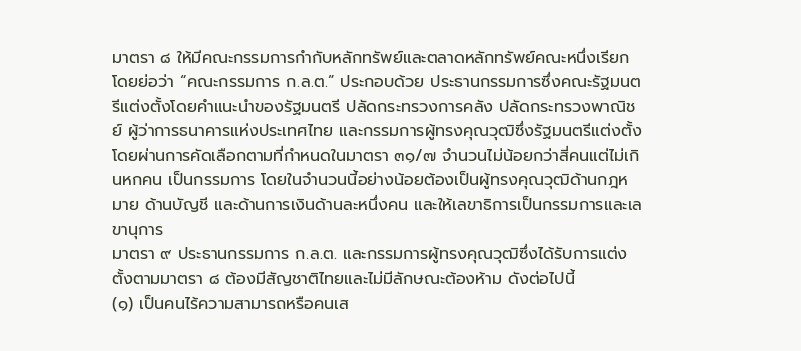มาตรา ๘ ให้มีคณะกรรมการกํากับหลักทรัพย์และตลาดหลักทรัพย์คณะหนึ่งเรียกโดยย่อว่า “คณะกรรมการ ก.ล.ต.” ประกอบด้วย ประธานกรรมการซึ่งคณะรัฐมนตรีแต่งตั้งโดยคําแนะนําของรัฐมนตรี ปลัดกระทรวงการคลัง ปลัดกระทรวงพาณิชย์ ผู้ว่าการธนาคารแห่งประเทศไทย และกรรมการผู้ทรงคุณวุฒิซึ่งรัฐมนตรีแต่งตั้งโดยผ่านการคัดเลือกตามที่กําหนดในมาตรา ๓๑/๗ จํานวนไม่น้อยกว่าสี่คนแต่ไม่เกินหกคน เป็นกรรมการ โดยในจํานวนนี้อย่างน้อยต้องเป็นผู้ทรงคุณวุฒิด้านกฎหมาย ด้านบัญชี และด้านการเงินด้านละหนึ่งคน และให้เลขาธิการเป็นกรรมการและเลขานุการ
มาตรา ๙ ประธานกรรมการ ก.ล.ต. และกรรมการผู้ทรงคุณวุฒิซึ่งได้รับการแต่งตั้งตามมาตรา ๘ ต้องมีสัญชาติไทยและไม่มีลักษณะต้องห้าม ดังต่อไปนี้
(๑) เป็นคนไร้ความสามารถหรือคนเส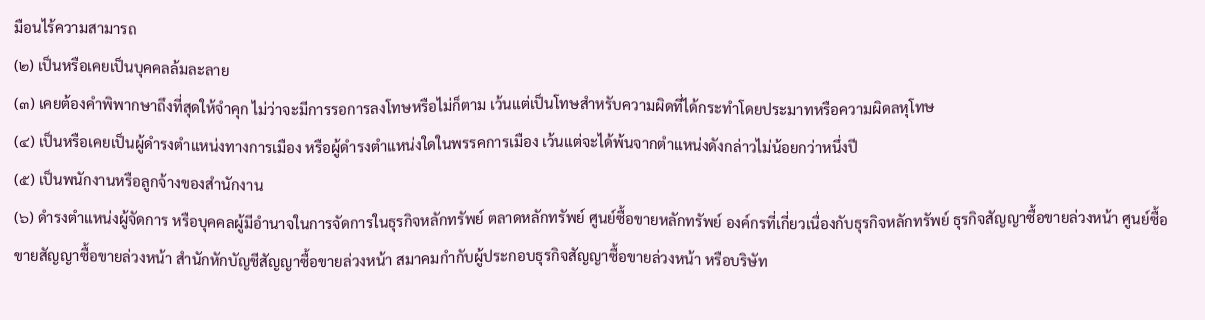มือนไร้ความสามารถ
(๒) เป็นหรือเคยเป็นบุคคลล้มละลาย
(๓) เคยต้องคําพิพากษาถึงที่สุดให้จําคุก ไม่ว่าจะมีการรอการลงโทษหรือไม่ก็ตาม เว้นแต่เป็นโทษสําหรับความผิดที่ได้กระทําโดยประมาทหรือความผิดลหุโทษ
(๔) เป็นหรือเคยเป็นผู้ดํารงตําแหน่งทางการเมือง หรือผู้ดํารงตําแหน่งใดในพรรคการเมือง เว้นแต่จะได้พ้นจากตําแหน่งดังกล่าวไม่น้อยกว่าหนึ่งปี
(๕) เป็นพนักงานหรือลูกจ้างของสํานักงาน
(๖) ดํารงตําแหน่งผู้จัดการ หรือบุคคลผู้มีอํานาจในการจัดการในธุรกิจหลักทรัพย์ ตลาดหลักทรัพย์ ศูนย์ซื้อขายหลักทรัพย์ องค์กรที่เกี่ยวเนื่องกับธุรกิจหลักทรัพย์ ธุรกิจสัญญาซื้อขายล่วงหน้า ศูนย์ซื้อขายสัญญาซื้อขายล่วงหน้า สํานักหักบัญชีสัญญาซื้อขายล่วงหน้า สมาคมกํากับผู้ประกอบธุรกิจสัญญาซื้อขายล่วงหน้า หรือบริษัท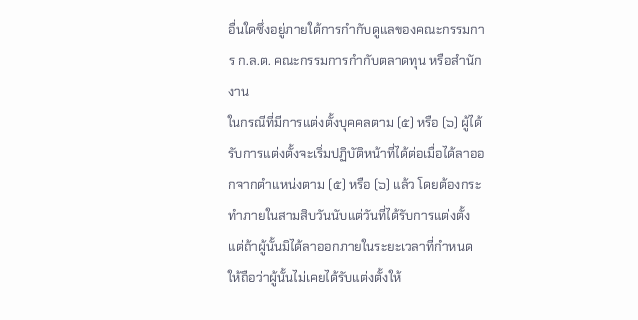อื่นใดซึ่งอยู่ภายใต้การกํากับดูแลของคณะกรรมการ ก.ล.ต. คณะกรรมการกํากับตลาดทุน หรือสํานักงาน
ในกรณีที่มีการแต่งตั้งบุคคลตาม (๕) หรือ (๖) ผู้ได้รับการแต่งตั้งจะเริ่มปฏิบัติหน้าที่ได้ต่อเมื่อได้ลาออกจากตําแหน่งตาม (๕) หรือ (๖) แล้ว โดยต้องกระทําภายในสามสิบวันนับแต่วันที่ได้รับการแต่งตั้ง แต่ถ้าผู้นั้นมิได้ลาออกภายในระยะเวลาที่กําหนด ให้ถือว่าผู้นั้นไม่เคยได้รับแต่งตั้งให้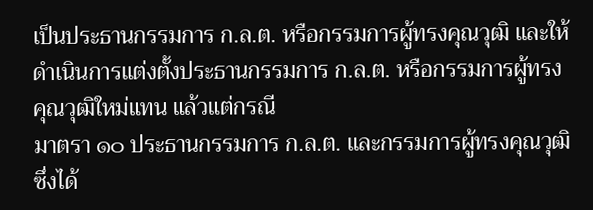เป็นประธานกรรมการ ก.ล.ต. หรือกรรมการผู้ทรงคุณวุฒิ และให้ดําเนินการแต่งตั้งประธานกรรมการ ก.ล.ต. หรือกรรมการผู้ทรงคุณวุฒิใหม่แทน แล้วแต่กรณี
มาตรา ๑๐ ประธานกรรมการ ก.ล.ต. และกรรมการผู้ทรงคุณวุฒิซึ่งได้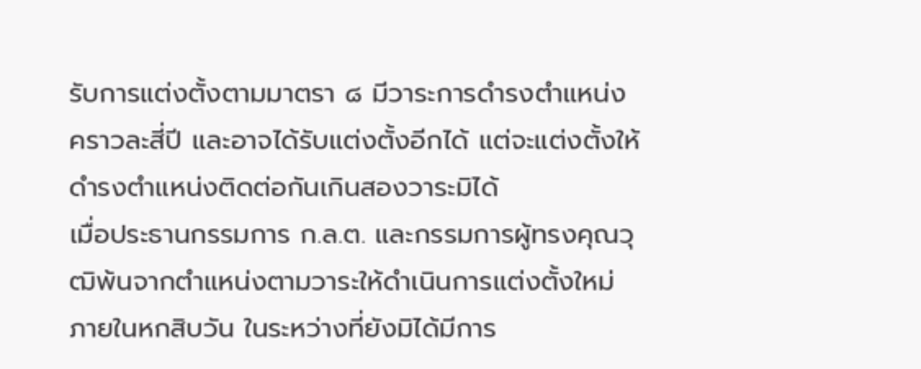รับการแต่งตั้งตามมาตรา ๘ มีวาระการดํารงตําแหน่งคราวละสี่ปี และอาจได้รับแต่งตั้งอีกได้ แต่จะแต่งตั้งให้ดํารงตําแหน่งติดต่อกันเกินสองวาระมิได้
เมื่อประธานกรรมการ ก.ล.ต. และกรรมการผู้ทรงคุณวุฒิพ้นจากตําแหน่งตามวาระให้ดําเนินการแต่งตั้งใหม่ภายในหกสิบวัน ในระหว่างที่ยังมิได้มีการ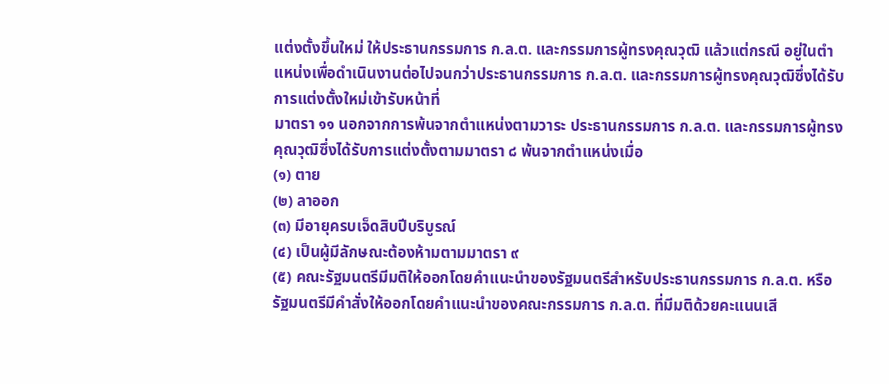แต่งตั้งขึ้นใหม่ ให้ประธานกรรมการ ก.ล.ต. และกรรมการผู้ทรงคุณวุฒิ แล้วแต่กรณี อยู่ในตําแหน่งเพื่อดําเนินงานต่อไปจนกว่าประธานกรรมการ ก.ล.ต. และกรรมการผู้ทรงคุณวุฒิซึ่งได้รับการแต่งตั้งใหม่เข้ารับหน้าที่
มาตรา ๑๑ นอกจากการพ้นจากตําแหน่งตามวาระ ประธานกรรมการ ก.ล.ต. และกรรมการผู้ทรงคุณวุฒิซึ่งได้รับการแต่งตั้งตามมาตรา ๘ พ้นจากตําแหน่งเมื่อ
(๑) ตาย
(๒) ลาออก
(๓) มีอายุครบเจ็ดสิบปีบริบูรณ์
(๔) เป็นผู้มีลักษณะต้องห้ามตามมาตรา ๙
(๕) คณะรัฐมนตรีมีมติให้ออกโดยคําแนะนําของรัฐมนตรีสําหรับประธานกรรมการ ก.ล.ต. หรือรัฐมนตรีมีคําสั่งให้ออกโดยคําแนะนําของคณะกรรมการ ก.ล.ต. ที่มีมติด้วยคะแนนเสี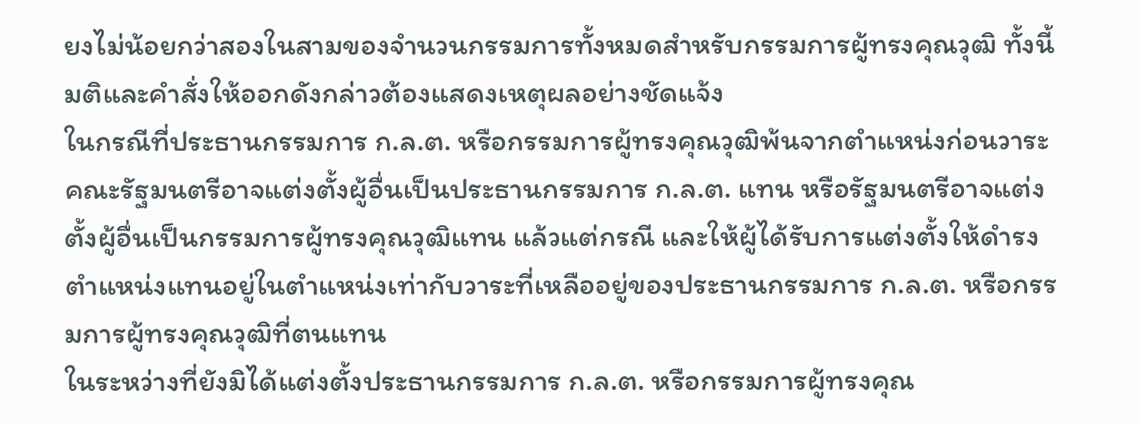ยงไม่น้อยกว่าสองในสามของจํานวนกรรมการทั้งหมดสําหรับกรรมการผู้ทรงคุณวุฒิ ทั้งนี้ มติและคําสั่งให้ออกดังกล่าวต้องแสดงเหตุผลอย่างชัดแจ้ง
ในกรณีที่ประธานกรรมการ ก.ล.ต. หรือกรรมการผู้ทรงคุณวุฒิพ้นจากตําแหน่งก่อนวาระคณะรัฐมนตรีอาจแต่งตั้งผู้อื่นเป็นประธานกรรมการ ก.ล.ต. แทน หรือรัฐมนตรีอาจแต่งตั้งผู้อื่นเป็นกรรมการผู้ทรงคุณวุฒิแทน แล้วแต่กรณี และให้ผู้ได้รับการแต่งตั้งให้ดํารงตําแหน่งแทนอยู่ในตําแหน่งเท่ากับวาระที่เหลืออยู่ของประธานกรรมการ ก.ล.ต. หรือกรรมการผู้ทรงคุณวุฒิที่ตนแทน
ในระหว่างที่ยังมิได้แต่งตั้งประธานกรรมการ ก.ล.ต. หรือกรรมการผู้ทรงคุณ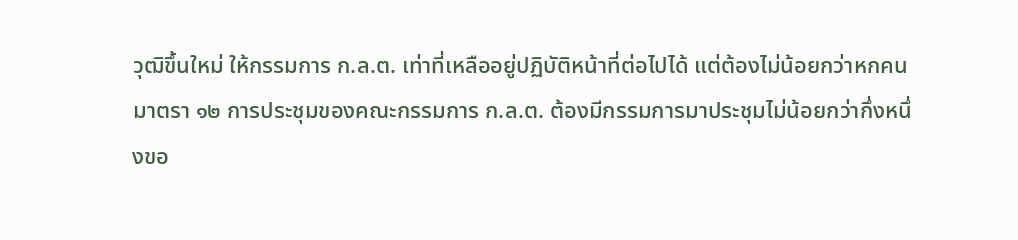วุฒิขึ้นใหม่ ให้กรรมการ ก.ล.ต. เท่าที่เหลืออยู่ปฏิบัติหน้าที่ต่อไปได้ แต่ต้องไม่น้อยกว่าหกคน
มาตรา ๑๒ การประชุมของคณะกรรมการ ก.ล.ต. ต้องมีกรรมการมาประชุมไม่น้อยกว่ากึ่งหนึ่งขอ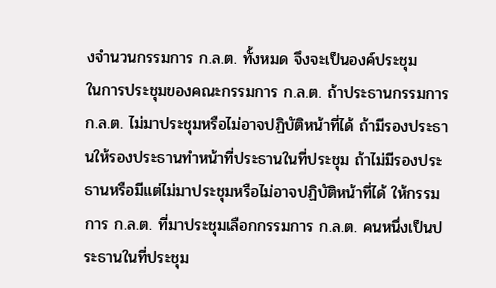งจํานวนกรรมการ ก.ล.ต. ทั้งหมด จึงจะเป็นองค์ประชุม
ในการประชุมของคณะกรรมการ ก.ล.ต. ถ้าประธานกรรมการ ก.ล.ต. ไม่มาประชุมหรือไม่อาจปฏิบัติหน้าที่ได้ ถ้ามีรองประธานให้รองประธานทําหน้าที่ประธานในที่ประชุม ถ้าไม่มีรองประธานหรือมีแต่ไม่มาประชุมหรือไม่อาจปฏิบัติหน้าที่ได้ ให้กรรมการ ก.ล.ต. ที่มาประชุมเลือกกรรมการ ก.ล.ต. คนหนึ่งเป็นประธานในที่ประชุม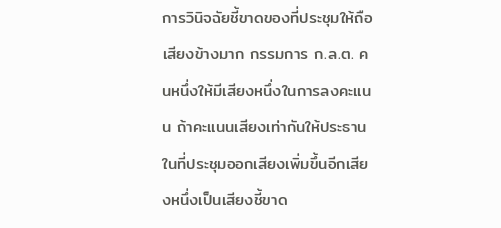การวินิจฉัยชี้ขาดของที่ประชุมให้ถือเสียงข้างมาก กรรมการ ก.ล.ต. คนหนึ่งให้มีเสียงหนึ่งในการลงคะแนน ถ้าคะแนนเสียงเท่ากันให้ประธานในที่ประชุมออกเสียงเพิ่มขึ้นอีกเสียงหนึ่งเป็นเสียงชี้ขาด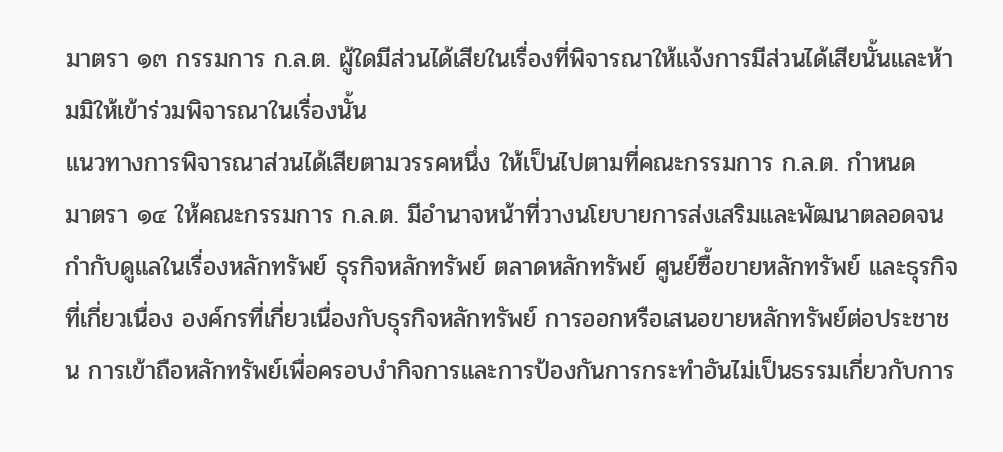มาตรา ๑๓ กรรมการ ก.ล.ต. ผู้ใดมีส่วนได้เสียในเรื่องที่พิจารณาให้แจ้งการมีส่วนได้เสียนั้นและห้ามมิให้เข้าร่วมพิจารณาในเรื่องนั้น
แนวทางการพิจารณาส่วนได้เสียตามวรรคหนึ่ง ให้เป็นไปตามที่คณะกรรมการ ก.ล.ต. กําหนด
มาตรา ๑๔ ให้คณะกรรมการ ก.ล.ต. มีอํานาจหน้าที่วางนโยบายการส่งเสริมและพัฒนาตลอดจนกํากับดูแลในเรื่องหลักทรัพย์ ธุรกิจหลักทรัพย์ ตลาดหลักทรัพย์ ศูนย์ซื้อขายหลักทรัพย์ และธุรกิจที่เกี่ยวเนื่อง องค์กรที่เกี่ยวเนื่องกับธุรกิจหลักทรัพย์ การออกหรือเสนอขายหลักทรัพย์ต่อประชาชน การเข้าถือหลักทรัพย์เพื่อครอบงํากิจการและการป้องกันการกระทําอันไม่เป็นธรรมเกี่ยวกับการ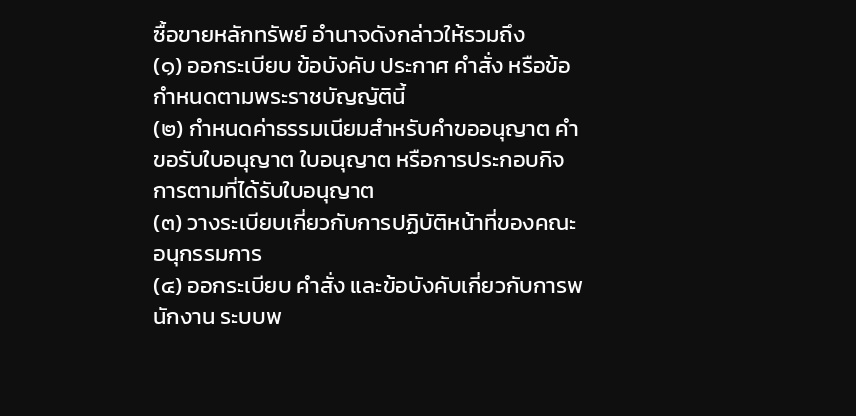ซื้อขายหลักทรัพย์ อํานาจดังกล่าวให้รวมถึง
(๑) ออกระเบียบ ข้อบังคับ ประกาศ คําสั่ง หรือข้อกําหนดตามพระราชบัญญัตินี้
(๒) กําหนดค่าธรรมเนียมสําหรับคําขออนุญาต คําขอรับใบอนุญาต ใบอนุญาต หรือการประกอบกิจการตามที่ได้รับใบอนุญาต
(๓) วางระเบียบเกี่ยวกับการปฏิบัติหน้าที่ของคณะอนุกรรมการ
(๔) ออกระเบียบ คําสั่ง และข้อบังคับเกี่ยวกับการพนักงาน ระบบพ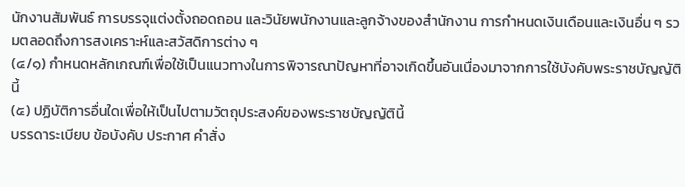นักงานสัมพันธ์ การบรรจุแต่งตั้งถอดถอน และวินัยพนักงานและลูกจ้างของสํานักงาน การกําหนดเงินเดือนและเงินอื่น ๆ รวมตลอดถึงการสงเคราะห์และสวัสดิการต่าง ๆ
(๔/๑) กําหนดหลักเกณฑ์เพื่อใช้เป็นแนวทางในการพิจารณาปัญหาที่อาจเกิดขึ้นอันเนื่องมาจากการใช้บังคับพระราชบัญญัตินี้
(๕) ปฏิบัติการอื่นใดเพื่อให้เป็นไปตามวัตถุประสงค์ของพระราชบัญญัตินี้
บรรดาระเบียบ ข้อบังคับ ประกาศ คําสั่ง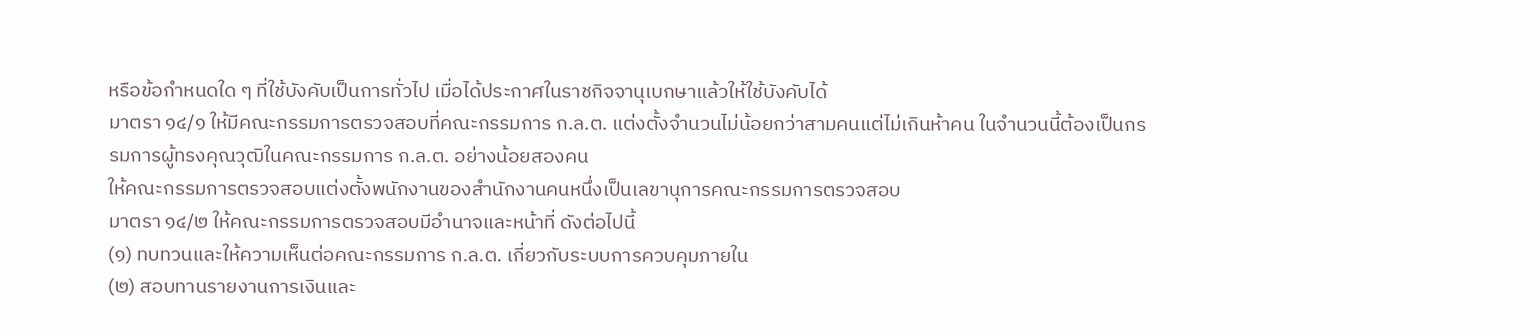หรือข้อกําหนดใด ๆ ที่ใช้บังคับเป็นการทั่วไป เมื่อได้ประกาศในราชกิจจานุเบกษาแล้วให้ใช้บังคับได้
มาตรา ๑๔/๑ ให้มีคณะกรรมการตรวจสอบที่คณะกรรมการ ก.ล.ต. แต่งตั้งจํานวนไม่น้อยกว่าสามคนแต่ไม่เกินห้าคน ในจํานวนนี้ต้องเป็นกรรมการผู้ทรงคุณวุฒิในคณะกรรมการ ก.ล.ต. อย่างน้อยสองคน
ให้คณะกรรมการตรวจสอบแต่งตั้งพนักงานของสํานักงานคนหนึ่งเป็นเลขานุการคณะกรรมการตรวจสอบ
มาตรา ๑๔/๒ ให้คณะกรรมการตรวจสอบมีอํานาจและหน้าที่ ดังต่อไปนี้
(๑) ทบทวนและให้ความเห็นต่อคณะกรรมการ ก.ล.ต. เกี่ยวกับระบบการควบคุมภายใน
(๒) สอบทานรายงานการเงินและ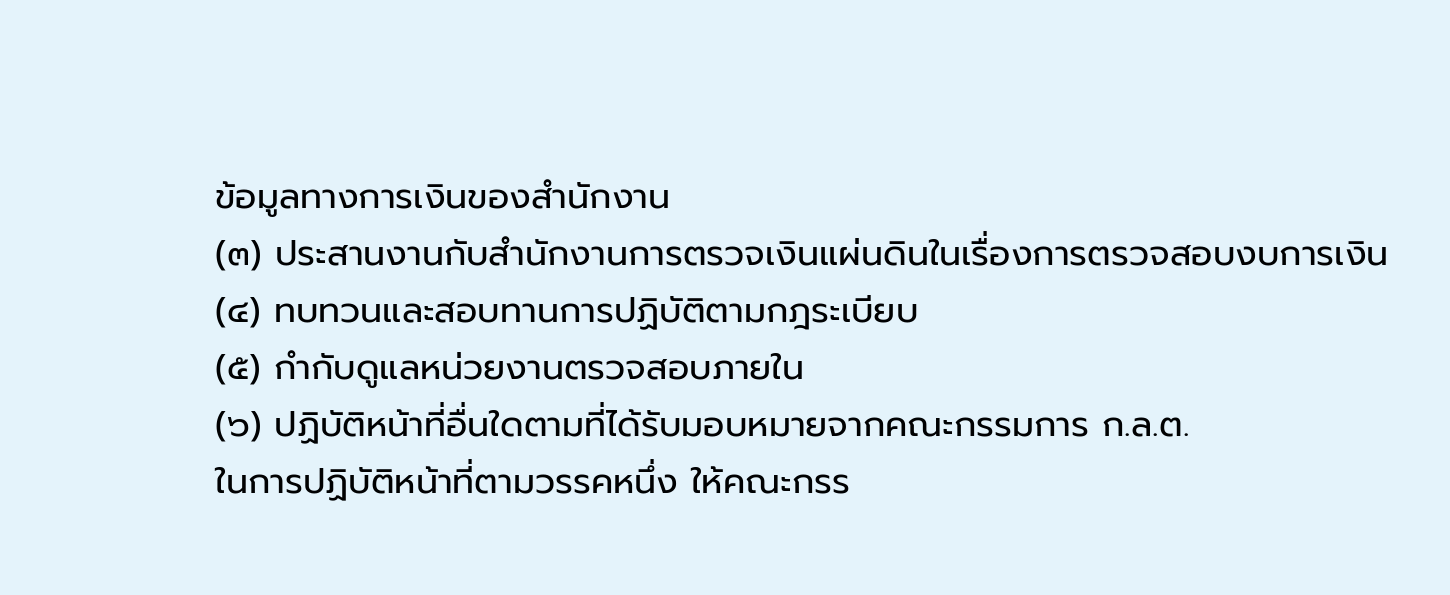ข้อมูลทางการเงินของสํานักงาน
(๓) ประสานงานกับสํานักงานการตรวจเงินแผ่นดินในเรื่องการตรวจสอบงบการเงิน
(๔) ทบทวนและสอบทานการปฏิบัติตามกฎระเบียบ
(๕) กํากับดูแลหน่วยงานตรวจสอบภายใน
(๖) ปฏิบัติหน้าที่อื่นใดตามที่ได้รับมอบหมายจากคณะกรรมการ ก.ล.ต.
ในการปฏิบัติหน้าที่ตามวรรคหนึ่ง ให้คณะกรร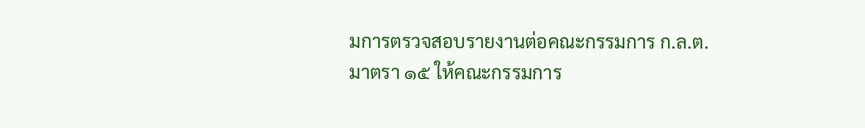มการตรวจสอบรายงานต่อคณะกรรมการ ก.ล.ต.
มาตรา ๑๕ ให้คณะกรรมการ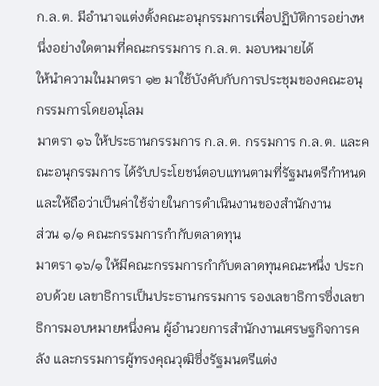ก.ล.ต. มีอํานาจแต่งตั้งคณะอนุกรรมการเพื่อปฏิบัติการอย่างหนึ่งอย่างใดตามที่คณะกรรมการ ก.ล.ต. มอบหมายได้
ให้นําความในมาตรา ๑๒ มาใช้บังคับกับการประชุมของคณะอนุกรรมการโดยอนุโลม
มาตรา ๑๖ ให้ประธานกรรมการ ก.ล.ต. กรรมการ ก.ล.ต. และคณะอนุกรรมการ ได้รับประโยชน์ตอบแทนตามที่รัฐมนตรีกําหนด และให้ถือว่าเป็นค่าใช้จ่ายในการดําเนินงานของสํานักงาน
ส่วน ๑/๑ คณะกรรมการกํากับตลาดทุน
มาตรา ๑๖/๑ ให้มีคณะกรรมการกํากับตลาดทุนคณะหนึ่ง ประกอบด้วย เลขาธิการเป็นประธานกรรมการ รองเลขาธิการซึ่งเลขาธิการมอบหมายหนึ่งคน ผู้อํานวยการสํานักงานเศรษฐกิจการคลัง และกรรมการผู้ทรงคุณวุฒิซึ่งรัฐมนตรีแต่ง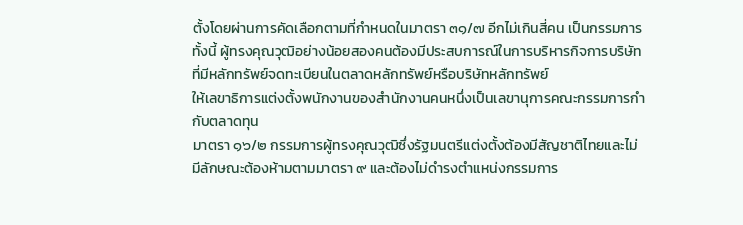ตั้งโดยผ่านการคัดเลือกตามที่กําหนดในมาตรา ๓๑/๗ อีกไม่เกินสี่คน เป็นกรรมการ ทั้งนี้ ผู้ทรงคุณวุฒิอย่างน้อยสองคนต้องมีประสบการณ์ในการบริหารกิจการบริษัทที่มีหลักทรัพย์จดทะเบียนในตลาดหลักทรัพย์หรือบริษัทหลักทรัพย์
ให้เลขาธิการแต่งตั้งพนักงานของสํานักงานคนหนึ่งเป็นเลขานุการคณะกรรมการกํากับตลาดทุน
มาตรา ๑๖/๒ กรรมการผู้ทรงคุณวุฒิซึ่งรัฐมนตรีแต่งตั้งต้องมีสัญชาติไทยและไม่มีลักษณะต้องห้ามตามมาตรา ๙ และต้องไม่ดํารงตําแหน่งกรรมการ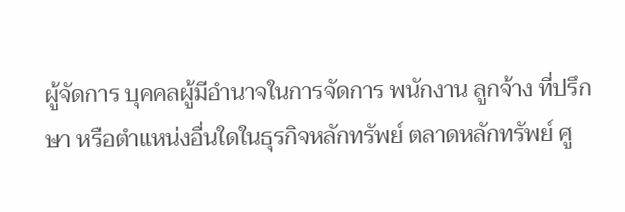ผู้จัดการ บุคคลผู้มีอํานาจในการจัดการ พนักงาน ลูกจ้าง ที่ปรึกษา หรือตําแหน่งอื่นใดในธุรกิจหลักทรัพย์ ตลาดหลักทรัพย์ ศู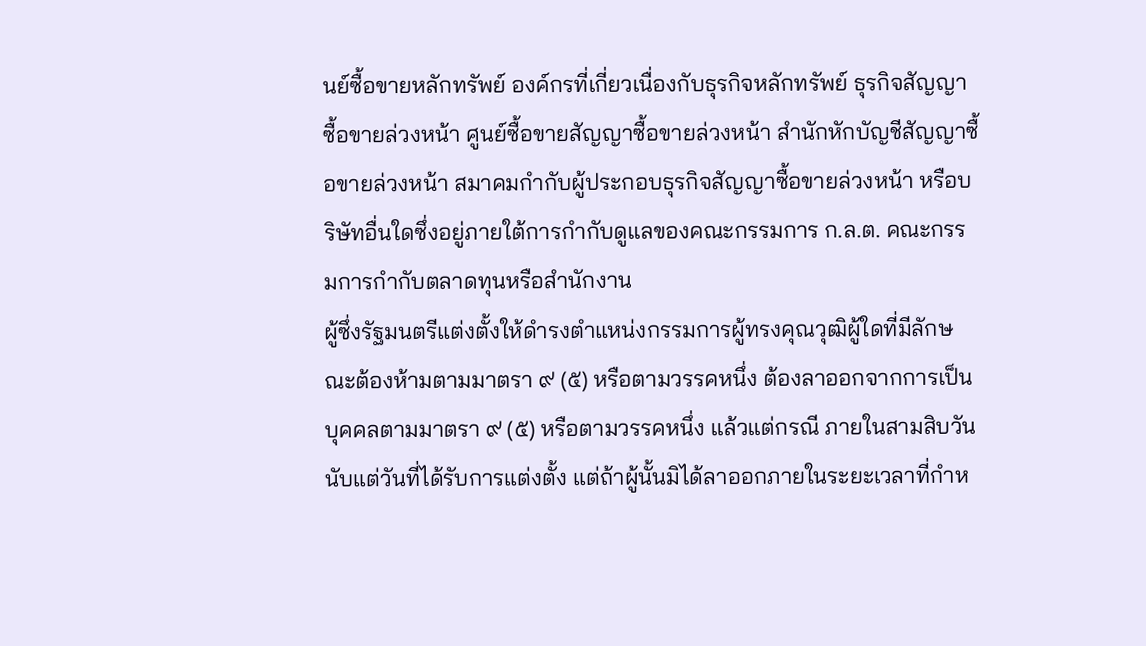นย์ซื้อขายหลักทรัพย์ องค์กรที่เกี่ยวเนื่องกับธุรกิจหลักทรัพย์ ธุรกิจสัญญาซื้อขายล่วงหน้า ศูนย์ซื้อขายสัญญาซื้อขายล่วงหน้า สํานักหักบัญชีสัญญาซื้อขายล่วงหน้า สมาคมกํากับผู้ประกอบธุรกิจสัญญาซื้อขายล่วงหน้า หรือบริษัทอื่นใดซึ่งอยู่ภายใต้การกํากับดูแลของคณะกรรมการ ก.ล.ต. คณะกรรมการกํากับตลาดทุนหรือสํานักงาน
ผู้ซึ่งรัฐมนตรีแต่งตั้งให้ดํารงตําแหน่งกรรมการผู้ทรงคุณวุฒิผู้ใดที่มีลักษณะต้องห้ามตามมาตรา ๙ (๕) หรือตามวรรคหนึ่ง ต้องลาออกจากการเป็นบุคคลตามมาตรา ๙ (๕) หรือตามวรรคหนึ่ง แล้วแต่กรณี ภายในสามสิบวันนับแต่วันที่ได้รับการแต่งตั้ง แต่ถ้าผู้นั้นมิได้ลาออกภายในระยะเวลาที่กําห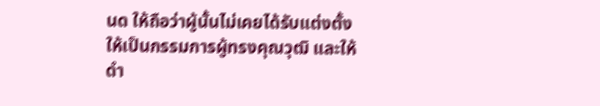นด ให้ถือว่าผู้นั้นไม่เคยได้รับแต่งตั้งให้เป็นกรรมการผู้ทรงคุณวุฒิ และให้ดํา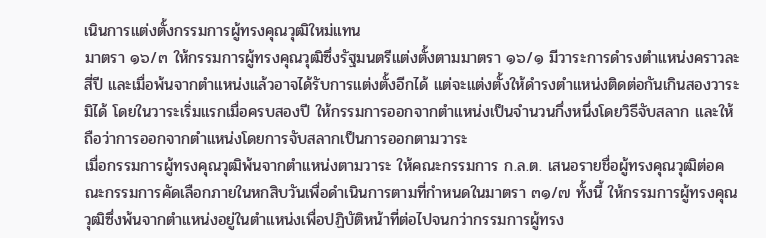เนินการแต่งตั้งกรรมการผู้ทรงคุณวุฒิใหม่แทน
มาตรา ๑๖/๓ ให้กรรมการผู้ทรงคุณวุฒิซึ่งรัฐมนตรีแต่งตั้งตามมาตรา ๑๖/๑ มีวาระการดํารงตําแหน่งคราวละสี่ปี และเมื่อพ้นจากตําแหน่งแล้วอาจได้รับการแต่งตั้งอีกได้ แต่จะแต่งตั้งให้ดํารงตําแหน่งติดต่อกันเกินสองวาระมิได้ โดยในวาระเริ่มแรกเมื่อครบสองปี ให้กรรมการออกจากตําแหน่งเป็นจํานวนกึ่งหนึ่งโดยวิธีจับสลาก และให้ถือว่าการออกจากตําแหน่งโดยการจับสลากเป็นการออกตามวาระ
เมื่อกรรมการผู้ทรงคุณวุฒิพ้นจากตําแหน่งตามวาระ ให้คณะกรรมการ ก.ล.ต. เสนอรายชื่อผู้ทรงคุณวุฒิต่อคณะกรรมการคัดเลือกภายในหกสิบวันเพื่อดําเนินการตามที่กําหนดในมาตรา ๓๑/๗ ทั้งนี้ ให้กรรมการผู้ทรงคุณวุฒิซึ่งพ้นจากตําแหน่งอยู่ในตําแหน่งเพื่อปฏิบัติหน้าที่ต่อไปจนกว่ากรรมการผู้ทรง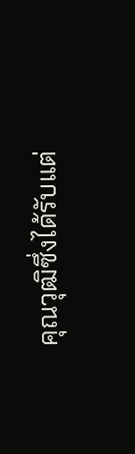คุณวุฒิซึ่งได้รับแต่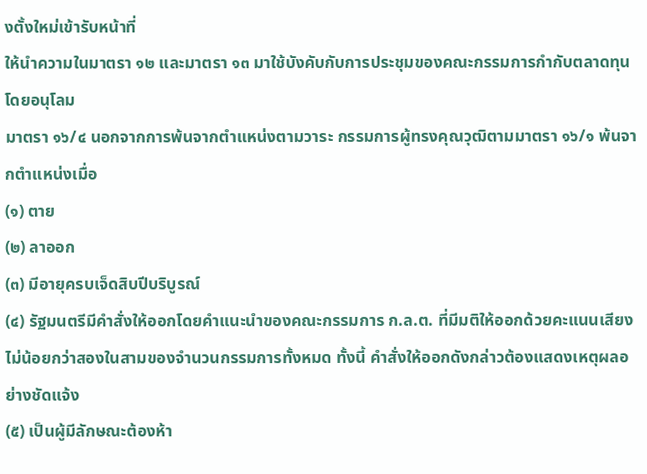งตั้งใหม่เข้ารับหน้าที่
ให้นําความในมาตรา ๑๒ และมาตรา ๑๓ มาใช้บังคับกับการประชุมของคณะกรรมการกํากับตลาดทุน โดยอนุโลม
มาตรา ๑๖/๔ นอกจากการพ้นจากตําแหน่งตามวาระ กรรมการผู้ทรงคุณวุฒิตามมาตรา ๑๖/๑ พ้นจากตําแหน่งเมื่อ
(๑) ตาย
(๒) ลาออก
(๓) มีอายุครบเจ็ดสิบปีบริบูรณ์
(๔) รัฐมนตรีมีคําสั่งให้ออกโดยคําแนะนําของคณะกรรมการ ก.ล.ต. ที่มีมติให้ออกด้วยคะแนนเสียงไม่น้อยกว่าสองในสามของจํานวนกรรมการทั้งหมด ทั้งนี้ คําสั่งให้ออกดังกล่าวต้องแสดงเหตุผลอย่างชัดแจ้ง
(๕) เป็นผู้มีลักษณะต้องห้า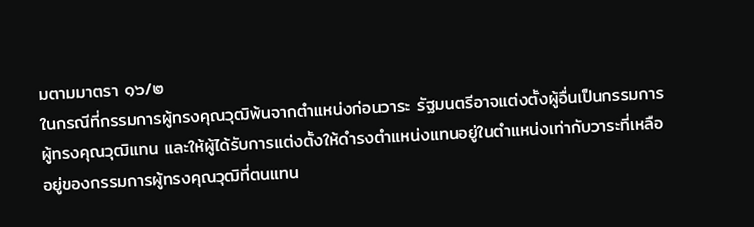มตามมาตรา ๑๖/๒
ในกรณีที่กรรมการผู้ทรงคุณวุฒิพ้นจากตําแหน่งก่อนวาระ รัฐมนตรีอาจแต่งตั้งผู้อื่นเป็นกรรมการผู้ทรงคุณวุฒิแทน และให้ผู้ได้รับการแต่งตั้งให้ดํารงตําแหน่งแทนอยู่ในตําแหน่งเท่ากับวาระที่เหลืออยู่ของกรรมการผู้ทรงคุณวุฒิที่ตนแทน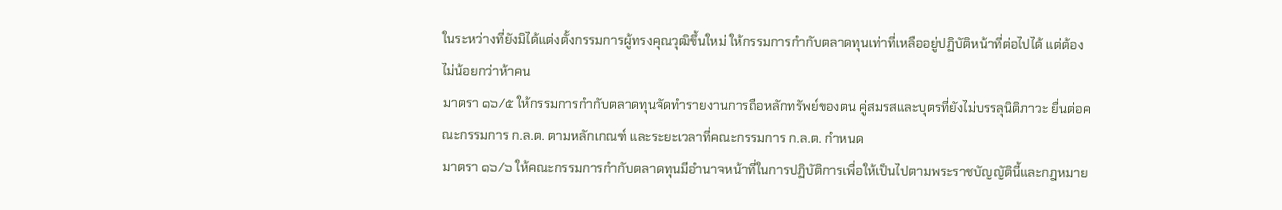ในระหว่างที่ยังมิได้แต่งตั้งกรรมการผู้ทรงคุณวุฒิขึ้นใหม่ ให้กรรมการกํากับตลาดทุนเท่าที่เหลืออยู่ปฏิบัติหน้าที่ต่อไปได้ แต่ต้องไม่น้อยกว่าห้าคน
มาตรา ๑๖/๕ ให้กรรมการกํากับตลาดทุนจัดทํารายงานการถือหลักทรัพย์ของตน คู่สมรสและบุตรที่ยังไม่บรรลุนิติภาวะ ยื่นต่อคณะกรรมการ ก.ล.ต. ตามหลักเกณฑ์ และระยะเวลาที่คณะกรรมการ ก.ล.ต. กําหนด
มาตรา ๑๖/๖ ให้คณะกรรมการกํากับตลาดทุนมีอํานาจหน้าที่ในการปฏิบัติการเพื่อให้เป็นไปตามพระราชบัญญัตินี้และกฎหมาย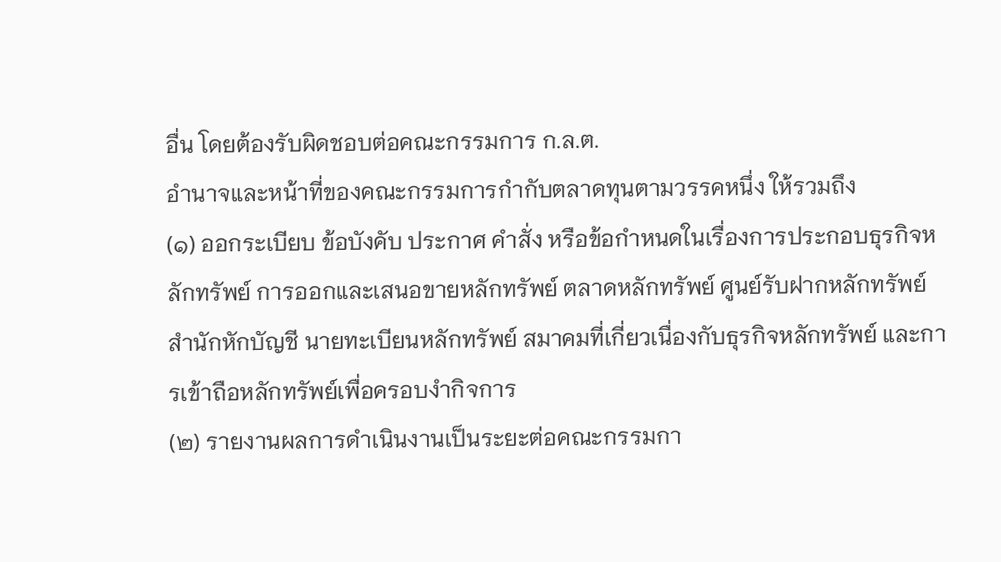อื่น โดยต้องรับผิดชอบต่อคณะกรรมการ ก.ล.ต.
อํานาจและหน้าที่ของคณะกรรมการกํากับตลาดทุนตามวรรคหนึ่ง ให้รวมถึง
(๑) ออกระเบียบ ข้อบังคับ ประกาศ คําสั่ง หรือข้อกําหนดในเรื่องการประกอบธุรกิจหลักทรัพย์ การออกและเสนอขายหลักทรัพย์ ตลาดหลักทรัพย์ ศูนย์รับฝากหลักทรัพย์ สํานักหักบัญชี นายทะเบียนหลักทรัพย์ สมาคมที่เกี่ยวเนื่องกับธุรกิจหลักทรัพย์ และการเข้าถือหลักทรัพย์เพื่อครอบงํากิจการ
(๒) รายงานผลการดําเนินงานเป็นระยะต่อคณะกรรมกา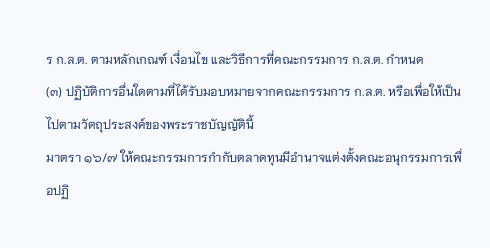ร ก.ล.ต. ตามหลักเกณฑ์ เงื่อนไข และวิธีการที่คณะกรรมการ ก.ล.ต. กําหนด
(๓) ปฏิบัติการอื่นใดตามที่ได้รับมอบหมายจากคณะกรรมการ ก.ล.ต. หรือเพื่อให้เป็นไปตามวัตถุประสงค์ของพระราชบัญญัตินี้
มาตรา ๑๖/๗ ให้คณะกรรมการกํากับตลาดทุนมีอํานาจแต่งตั้งคณะอนุกรรมการเพื่อปฏิ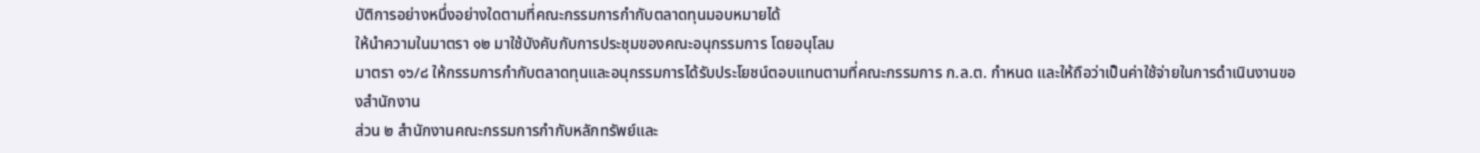บัติการอย่างหนึ่งอย่างใดตามที่คณะกรรมการกํากับตลาดทุนมอบหมายได้
ให้นําความในมาตรา ๑๒ มาใช้บังคับกับการประชุมของคณะอนุกรรมการ โดยอนุโลม
มาตรา ๑๖/๘ ให้กรรมการกํากับตลาดทุนและอนุกรรมการได้รับประโยชน์ตอบแทนตามที่คณะกรรมการ ก.ล.ต. กําหนด และให้ถือว่าเป็นค่าใช้จ่ายในการดําเนินงานของสํานักงาน
ส่วน ๒ สํานักงานคณะกรรมการกํากับหลักทรัพย์และ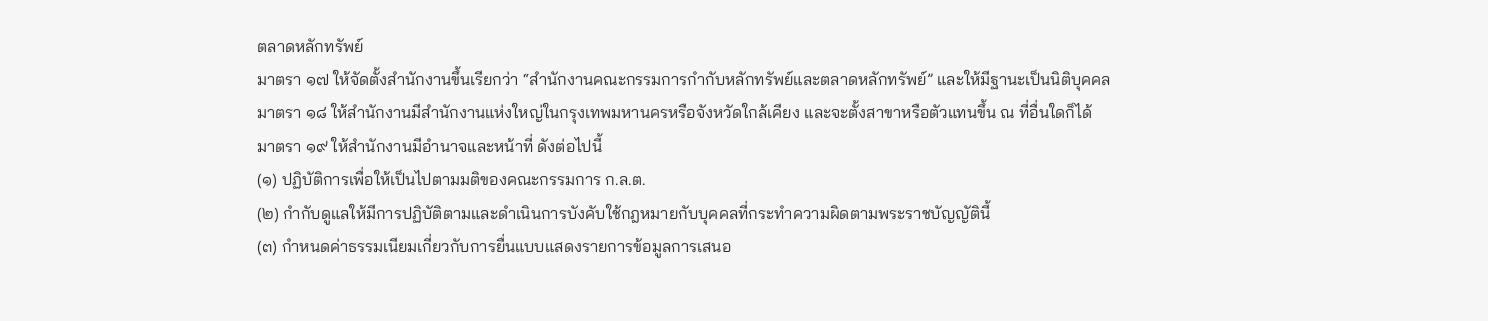ตลาดหลักทรัพย์
มาตรา ๑๗ ให้จัดตั้งสํานักงานขึ้นเรียกว่า “สํานักงานคณะกรรมการกํากับหลักทรัพย์และตลาดหลักทรัพย์” และให้มีฐานะเป็นนิติบุคคล
มาตรา ๑๘ ให้สํานักงานมีสํานักงานแห่งใหญ่ในกรุงเทพมหานครหรือจังหวัดใกล้เคียง และจะตั้งสาขาหรือตัวแทนขึ้น ณ ที่อื่นใดก็ได้
มาตรา ๑๙ ให้สํานักงานมีอํานาจและหน้าที่ ดังต่อไปนี้
(๑) ปฏิบัติการเพื่อให้เป็นไปตามมติของคณะกรรมการ ก.ล.ต.
(๒) กํากับดูแลให้มีการปฏิบัติตามและดําเนินการบังคับใช้กฎหมายกับบุคคลที่กระทําความผิดตามพระราชบัญญัตินี้
(๓) กําหนดค่าธรรมเนียมเกี่ยวกับการยื่นแบบแสดงรายการข้อมูลการเสนอ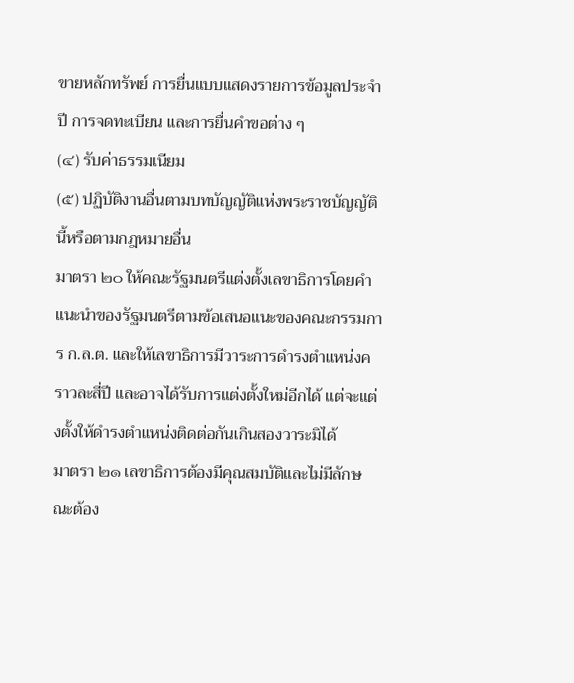ขายหลักทรัพย์ การยื่นแบบแสดงรายการข้อมูลประจําปี การจดทะเบียน และการยื่นคําขอต่าง ๆ
(๔) รับค่าธรรมเนียม
(๕) ปฏิบัติงานอื่นตามบทบัญญัติแห่งพระราชบัญญัตินี้หรือตามกฎหมายอื่น
มาตรา ๒๐ ให้คณะรัฐมนตรีแต่งตั้งเลขาธิการโดยคําแนะนําของรัฐมนตรีตามข้อเสนอแนะของคณะกรรมการ ก.ล.ต. และให้เลขาธิการมีวาระการดํารงตําแหน่งคราวละสี่ปี และอาจได้รับการแต่งตั้งใหม่อีกได้ แต่จะแต่งตั้งให้ดํารงตําแหน่งติดต่อกันเกินสองวาระมิได้
มาตรา ๒๑ เลขาธิการต้องมีคุณสมบัติและไม่มีลักษณะต้อง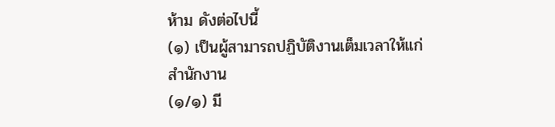ห้าม ดังต่อไปนี้
(๑) เป็นผู้สามารถปฏิบัติงานเต็มเวลาให้แก่สํานักงาน
(๑/๑) มี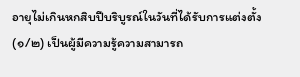อายุไม่เกินหกสิบปีบริบูรณ์ในวันที่ได้รับการแต่งตั้ง
(๑/๒) เป็นผู้มีความรู้ความสามารถ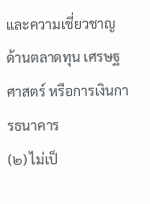และความเชี่ยวชาญด้านตลาดทุน เศรษฐศาสตร์ หรือการเงินการธนาคาร
(๒) ไม่เป็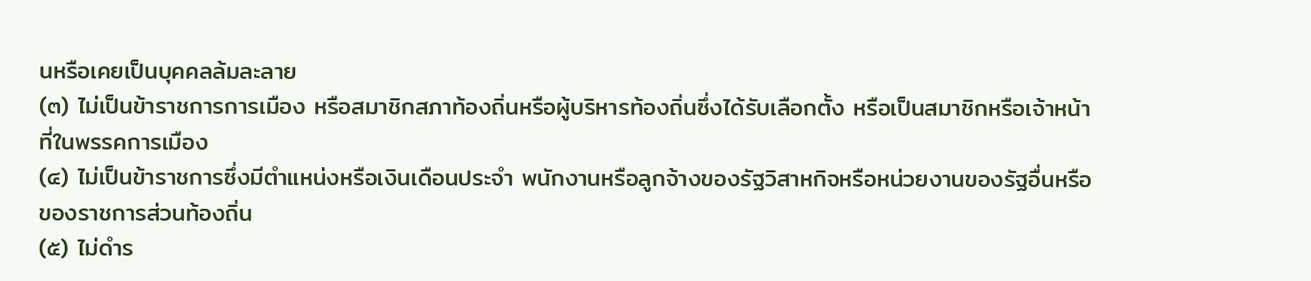นหรือเคยเป็นบุคคลล้มละลาย
(๓) ไม่เป็นข้าราชการการเมือง หรือสมาชิกสภาท้องถิ่นหรือผู้บริหารท้องถิ่นซึ่งได้รับเลือกตั้ง หรือเป็นสมาชิกหรือเจ้าหน้าที่ในพรรคการเมือง
(๔) ไม่เป็นข้าราชการซึ่งมีตําแหน่งหรือเงินเดือนประจํา พนักงานหรือลูกจ้างของรัฐวิสาหกิจหรือหน่วยงานของรัฐอื่นหรือของราชการส่วนท้องถิ่น
(๕) ไม่ดําร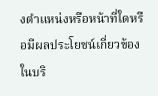งตําแหน่งหรือหน้าที่ใดหรือมีผลประโยชน์เกี่ยวข้องในบริ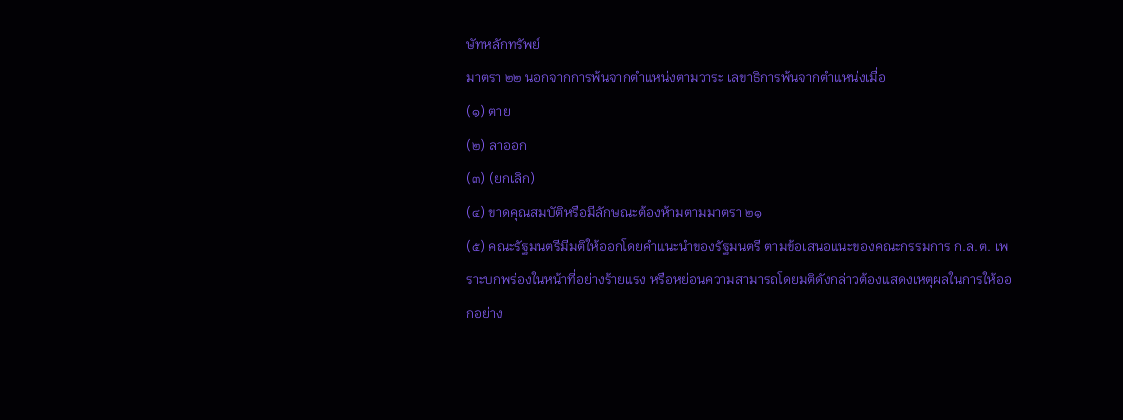ษัทหลักทรัพย์
มาตรา ๒๒ นอกจากการพ้นจากตําแหน่งตามวาระ เลขาธิการพ้นจากตําแหน่งเมื่อ
(๑) ตาย
(๒) ลาออก
(๓) (ยกเลิก)
(๔) ขาดคุณสมบัติหรือมีลักษณะต้องห้ามตามมาตรา ๒๑
(๕) คณะรัฐมนตรีมีมติให้ออกโดยคําแนะนําของรัฐมนตรี ตามข้อเสนอแนะของคณะกรรมการ ก.ล.ต. เพราะบกพร่องในหน้าที่อย่างร้ายแรง หรือหย่อนความสามารถโดยมติดังกล่าวต้องแสดงเหตุผลในการให้ออกอย่าง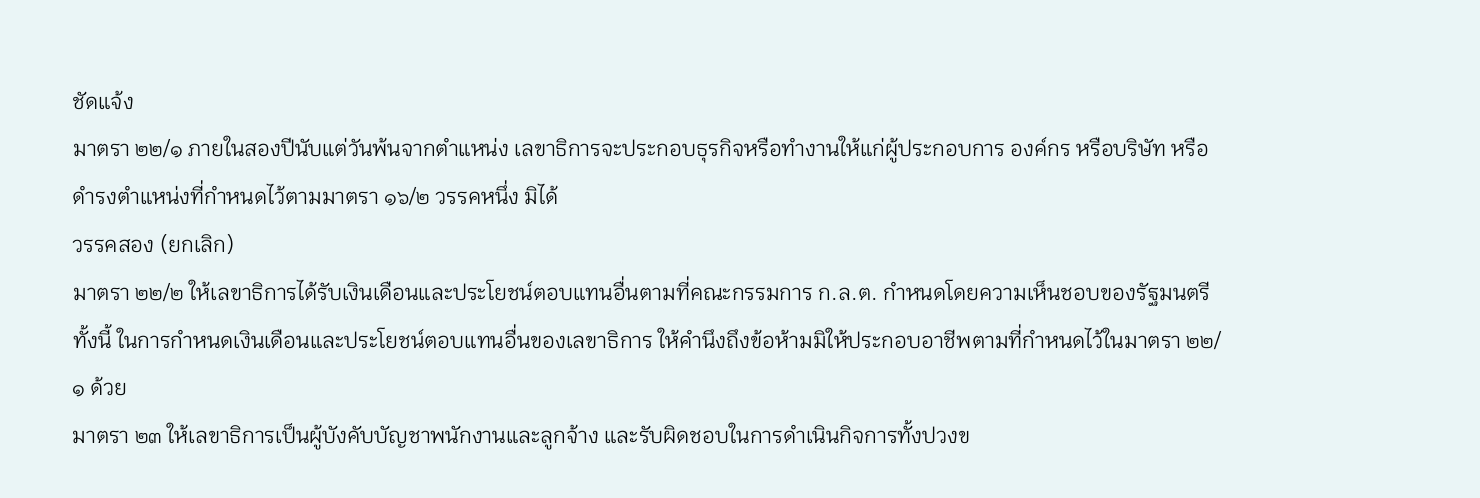ชัดแจ้ง
มาตรา ๒๒/๑ ภายในสองปีนับแต่วันพ้นจากตําแหน่ง เลขาธิการจะประกอบธุรกิจหรือทํางานให้แก่ผู้ประกอบการ องค์กร หรือบริษัท หรือดํารงตําแหน่งที่กําหนดไว้ตามมาตรา ๑๖/๒ วรรคหนึ่ง มิได้
วรรคสอง (ยกเลิก)
มาตรา ๒๒/๒ ให้เลขาธิการได้รับเงินเดือนและประโยชน์ตอบแทนอื่นตามที่คณะกรรมการ ก.ล.ต. กําหนดโดยความเห็นชอบของรัฐมนตรี ทั้งนี้ ในการกําหนดเงินเดือนและประโยชน์ตอบแทนอื่นของเลขาธิการ ให้คํานึงถึงข้อห้ามมิให้ประกอบอาชีพตามที่กําหนดไว้ในมาตรา ๒๒/๑ ด้วย
มาตรา ๒๓ ให้เลขาธิการเป็นผู้บังคับบัญชาพนักงานและลูกจ้าง และรับผิดชอบในการดําเนินกิจการทั้งปวงข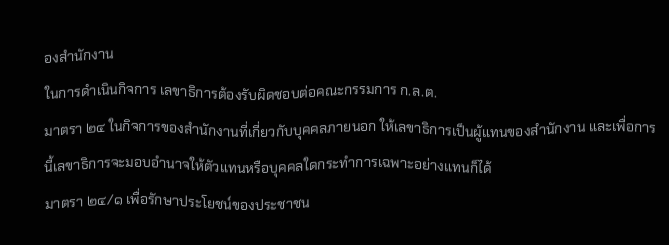องสํานักงาน
ในการดําเนินกิจการ เลขาธิการต้องรับผิดชอบต่อคณะกรรมการ ก.ล.ต.
มาตรา ๒๔ ในกิจการของสํานักงานที่เกี่ยวกับบุคคลภายนอก ให้เลขาธิการเป็นผู้แทนของสํานักงาน และเพื่อการนี้เลขาธิการจะมอบอํานาจให้ตัวแทนหรือบุคคลใดกระทําการเฉพาะอย่างแทนก็ได้
มาตรา ๒๔/๑ เพื่อรักษาประโยชน์ของประชาชน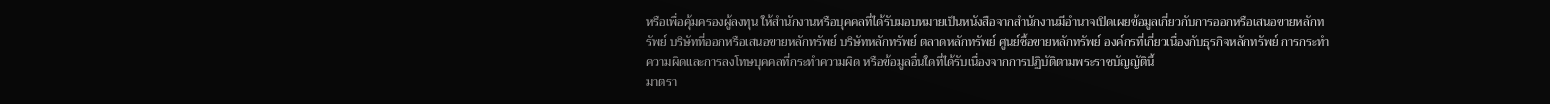หรือเพื่อคุ้มครองผู้ลงทุน ให้สํานักงานหรือบุคคลที่ได้รับมอบหมายเป็นหนังสือจากสํานักงานมีอํานาจเปิดเผยข้อมูลเกี่ยวกับการออกหรือเสนอขายหลักทรัพย์ บริษัทที่ออกหรือเสนอขายหลักทรัพย์ บริษัทหลักทรัพย์ ตลาดหลักทรัพย์ ศูนย์ซื้อขายหลักทรัพย์ องค์กรที่เกี่ยวเนื่องกับธุรกิจหลักทรัพย์ การกระทําความผิดและการลงโทษบุคคลที่กระทําความผิด หรือข้อมูลอื่นใดที่ได้รับเนื่องจากการปฏิบัติตามพระราชบัญญัตินี้
มาตรา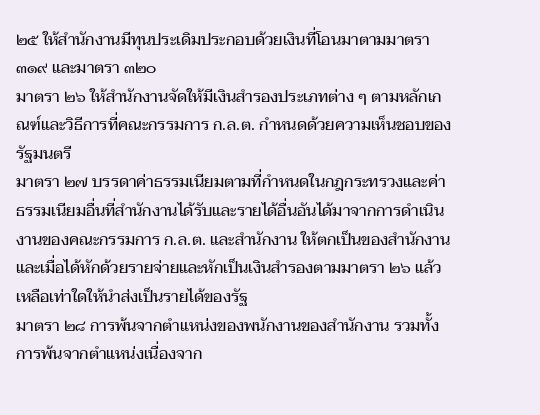๒๕ ให้สํานักงานมีทุนประเดิมประกอบด้วยเงินที่โอนมาตามมาตรา ๓๑๙ และมาตรา ๓๒๐
มาตรา ๒๖ ให้สํานักงานจัดให้มีเงินสํารองประเภทต่าง ๆ ตามหลักเกณฑ์และวิธีการที่คณะกรรมการ ก.ล.ต. กําหนดด้วยความเห็นชอบของรัฐมนตรี
มาตรา ๒๗ บรรดาค่าธรรมเนียมตามที่กําหนดในกฎกระทรวงและค่าธรรมเนียมอื่นที่สํานักงานได้รับและรายได้อื่นอันได้มาจากการดําเนินงานของคณะกรรมการ ก.ล.ต. และสํานักงาน ให้ตกเป็นของสํานักงาน และเมื่อได้หักด้วยรายจ่ายและหักเป็นเงินสํารองตามมาตรา ๒๖ แล้ว เหลือเท่าใดให้นําส่งเป็นรายได้ของรัฐ
มาตรา ๒๘ การพ้นจากตําแหน่งของพนักงานของสํานักงาน รวมทั้งการพ้นจากตําแหน่งเนื่องจาก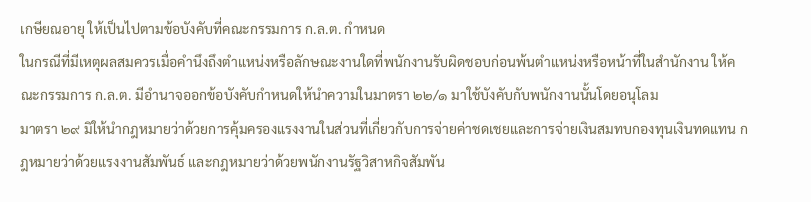เกษียณอายุ ให้เป็นไปตามข้อบังคับที่คณะกรรมการ ก.ล.ต. กําหนด
ในกรณีที่มีเหตุผลสมควรเมื่อคํานึงถึงตําแหน่งหรือลักษณะงานใดที่พนักงานรับผิดชอบก่อนพ้นตําแหน่งหรือหน้าที่ในสํานักงาน ให้คณะกรรมการ ก.ล.ต. มีอํานาจออกข้อบังคับกําหนดให้นําความในมาตรา ๒๒/๑ มาใช้บังคับกับพนักงานนั้นโดยอนุโลม
มาตรา ๒๙ มิให้นํากฎหมายว่าด้วยการคุ้มครองแรงงานในส่วนที่เกี่ยวกับการจ่ายค่าชดเชยและการจ่ายเงินสมทบกองทุนเงินทดแทน กฎหมายว่าด้วยแรงงานสัมพันธ์ และกฎหมายว่าด้วยพนักงานรัฐวิสาหกิจสัมพัน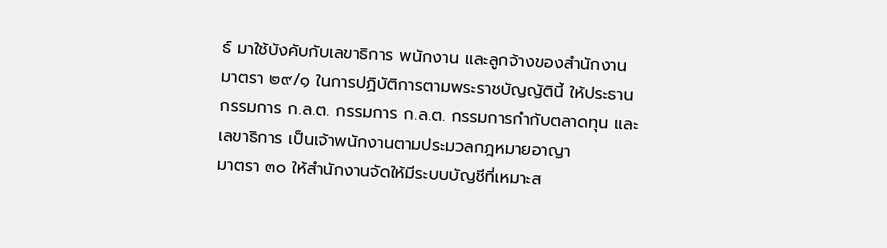ธ์ มาใช้บังคับกับเลขาธิการ พนักงาน และลูกจ้างของสํานักงาน
มาตรา ๒๙/๑ ในการปฏิบัติการตามพระราชบัญญัตินี้ ให้ประธานกรรมการ ก.ล.ต. กรรมการ ก.ล.ต. กรรมการกํากับตลาดทุน และเลขาธิการ เป็นเจ้าพนักงานตามประมวลกฎหมายอาญา
มาตรา ๓๐ ให้สํานักงานจัดให้มีระบบบัญชีที่เหมาะส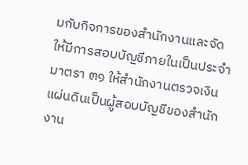มกับกิจการของสํานักงานและจัดให้มีการสอบบัญชีภายในเป็นประจํา
มาตรา ๓๑ ให้สํานักงานตรวจเงินแผ่นดินเป็นผู้สอบบัญชีของสํานักงาน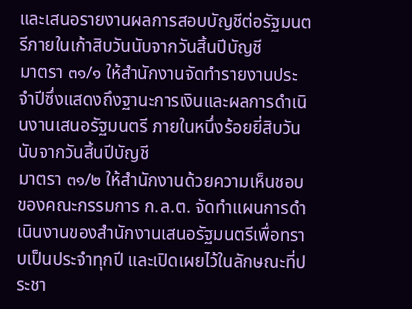และเสนอรายงานผลการสอบบัญชีต่อรัฐมนตรีภายในเก้าสิบวันนับจากวันสิ้นปีบัญชี
มาตรา ๓๑/๑ ให้สํานักงานจัดทํารายงานประจําปีซึ่งแสดงถึงฐานะการเงินและผลการดําเนินงานเสนอรัฐมนตรี ภายในหนึ่งร้อยยี่สิบวันนับจากวันสิ้นปีบัญชี
มาตรา ๓๑/๒ ให้สํานักงานด้วยความเห็นชอบของคณะกรรมการ ก.ล.ต. จัดทําแผนการดําเนินงานของสํานักงานเสนอรัฐมนตรีเพื่อทราบเป็นประจําทุกปี และเปิดเผยไว้ในลักษณะที่ประชา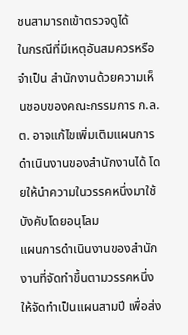ชนสามารถเข้าตรวจดูได้
ในกรณีที่มีเหตุอันสมควรหรือจําเป็น สํานักงานด้วยความเห็นชอบของคณะกรรมการ ก.ล.ต. อาจแก้ไขเพิ่มเติมแผนการดําเนินงานของสํานักงานได้ โดยให้นําความในวรรคหนึ่งมาใช้บังคับโดยอนุโลม
แผนการดําเนินงานของสํานักงานที่จัดทําขึ้นตามวรรคหนึ่ง ให้จัดทําเป็นแผนสามปี เพื่อส่ง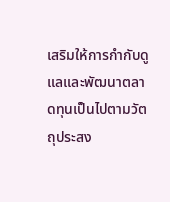เสริมให้การกํากับดูแลและพัฒนาตลาดทุนเป็นไปตามวัตถุประสง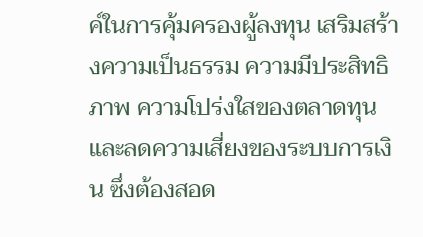ค์ในการคุ้มครองผู้ลงทุน เสริมสร้างความเป็นธรรม ความมีประสิทธิภาพ ความโปร่งใสของตลาดทุน และลดความเสี่ยงของระบบการเงิน ซึ่งต้องสอด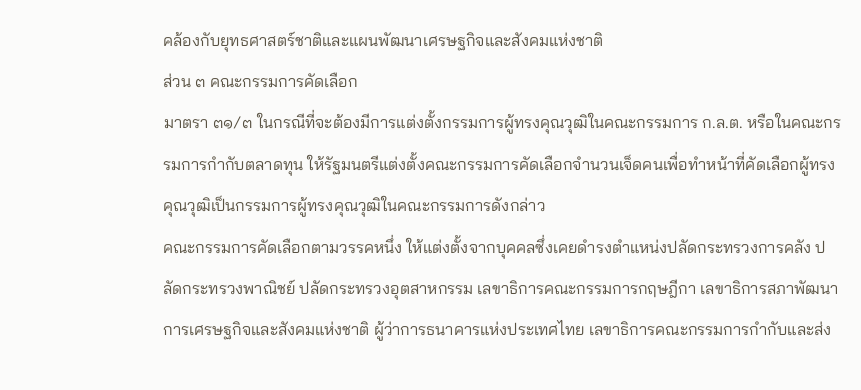คล้องกับยุทธศาสตร์ชาติและแผนพัฒนาเศรษฐกิจและสังคมแห่งชาติ
ส่วน ๓ คณะกรรมการคัดเลือก
มาตรา ๓๑/๓ ในกรณีที่จะต้องมีการแต่งตั้งกรรมการผู้ทรงคุณวุฒิในคณะกรรมการ ก.ล.ต. หรือในคณะกรรมการกํากับตลาดทุน ให้รัฐมนตรีแต่งตั้งคณะกรรมการคัดเลือกจํานวนเจ็ดคนเพื่อทําหน้าที่คัดเลือกผู้ทรงคุณวุฒิเป็นกรรมการผู้ทรงคุณวุฒิในคณะกรรมการดังกล่าว
คณะกรรมการคัดเลือกตามวรรคหนึ่ง ให้แต่งตั้งจากบุคคลซึ่งเคยดํารงตําแหน่งปลัดกระทรวงการคลัง ปลัดกระทรวงพาณิชย์ ปลัดกระทรวงอุตสาหกรรม เลขาธิการคณะกรรมการกฤษฎีกา เลขาธิการสภาพัฒนาการเศรษฐกิจและสังคมแห่งชาติ ผู้ว่าการธนาคารแห่งประเทศไทย เลขาธิการคณะกรรมการกํากับและส่ง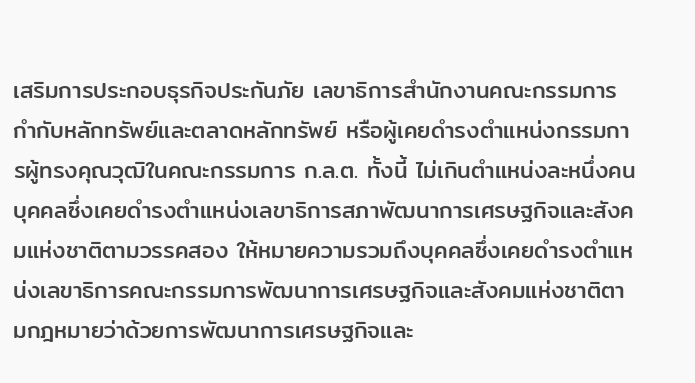เสริมการประกอบธุรกิจประกันภัย เลขาธิการสํานักงานคณะกรรมการกํากับหลักทรัพย์และตลาดหลักทรัพย์ หรือผู้เคยดํารงตําแหน่งกรรมการผู้ทรงคุณวุฒิในคณะกรรมการ ก.ล.ต. ทั้งนี้ ไม่เกินตําแหน่งละหนึ่งคน
บุคคลซึ่งเคยดํารงตําแหน่งเลขาธิการสภาพัฒนาการเศรษฐกิจและสังคมแห่งชาติตามวรรคสอง ให้หมายความรวมถึงบุคคลซึ่งเคยดํารงตําแหน่งเลขาธิการคณะกรรมการพัฒนาการเศรษฐกิจและสังคมแห่งชาติตามกฎหมายว่าด้วยการพัฒนาการเศรษฐกิจและ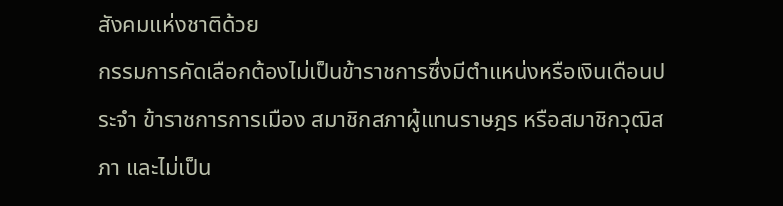สังคมแห่งชาติด้วย
กรรมการคัดเลือกต้องไม่เป็นข้าราชการซึ่งมีตําแหน่งหรือเงินเดือนประจํา ข้าราชการการเมือง สมาชิกสภาผู้แทนราษฎร หรือสมาชิกวุฒิสภา และไม่เป็น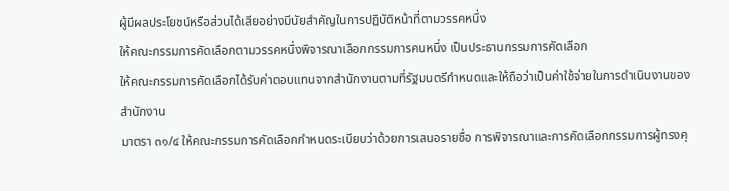ผู้มีผลประโยชน์หรือส่วนได้เสียอย่างมีนัยสําคัญในการปฏิบัติหน้าที่ตามวรรคหนึ่ง
ให้คณะกรรมการคัดเลือกตามวรรคหนึ่งพิจารณาเลือกกรรมการคนหนึ่ง เป็นประธานกรรมการคัดเลือก
ให้คณะกรรมการคัดเลือกได้รับค่าตอบแทนจากสํานักงานตามที่รัฐมนตรีกําหนดและให้ถือว่าเป็นค่าใช้จ่ายในการดําเนินงานของสํานักงาน
มาตรา ๓๑/๔ ให้คณะกรรมการคัดเลือกกําหนดระเบียบว่าด้วยการเสนอรายชื่อ การพิจารณาและการคัดเลือกกรรมการผู้ทรงคุ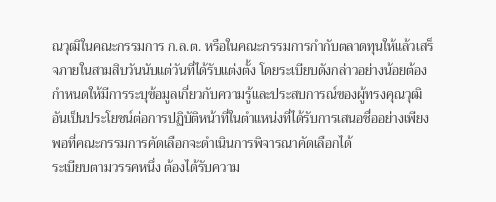ณวุฒิในคณะกรรมการ ก.ล.ต. หรือในคณะกรรมการกํากับตลาดทุนให้แล้วเสร็จภายในสามสิบวันนับแต่วันที่ได้รับแต่งตั้ง โดยระเบียบดังกล่าวอย่างน้อยต้องกําหนดให้มีการระบุข้อมูลเกี่ยวกับความรู้และประสบการณ์ของผู้ทรงคุณวุฒิอันเป็นประโยชน์ต่อการปฏิบัติหน้าที่ในตําแหน่งที่ได้รับการเสนอชื่ออย่างเพียงพอที่คณะกรรมการคัดเลือกจะดําเนินการพิจารณาคัดเลือกได้
ระเบียบตามวรรคหนึ่ง ต้องได้รับความ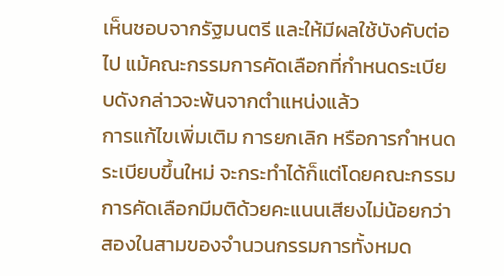เห็นชอบจากรัฐมนตรี และให้มีผลใช้บังคับต่อไป แม้คณะกรรมการคัดเลือกที่กําหนดระเบียบดังกล่าวจะพ้นจากตําแหน่งแล้ว
การแก้ไขเพิ่มเติม การยกเลิก หรือการกําหนดระเบียบขึ้นใหม่ จะกระทําได้ก็แต่โดยคณะกรรมการคัดเลือกมีมติด้วยคะแนนเสียงไม่น้อยกว่าสองในสามของจํานวนกรรมการทั้งหมด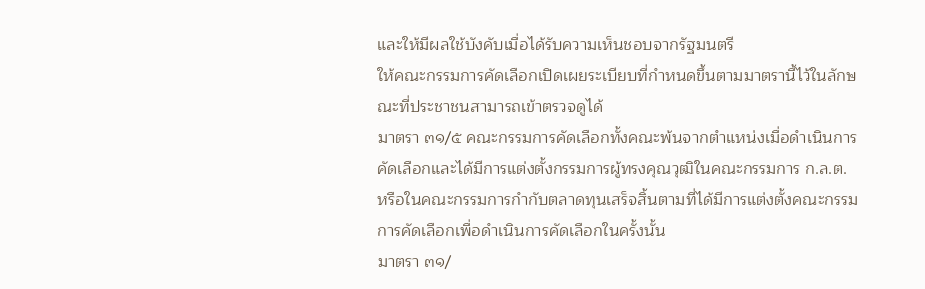และให้มีผลใช้บังคับเมื่อได้รับความเห็นชอบจากรัฐมนตรี
ให้คณะกรรมการคัดเลือกเปิดเผยระเบียบที่กําหนดขึ้นตามมาตรานี้ไว้ในลักษณะที่ประชาชนสามารถเข้าตรวจดูได้
มาตรา ๓๑/๕ คณะกรรมการคัดเลือกทั้งคณะพ้นจากตําแหน่งเมื่อดําเนินการคัดเลือกและได้มีการแต่งตั้งกรรมการผู้ทรงคุณวุฒิในคณะกรรมการ ก.ล.ต. หรือในคณะกรรมการกํากับตลาดทุนเสร็จสิ้นตามที่ได้มีการแต่งตั้งคณะกรรมการคัดเลือกเพื่อดําเนินการคัดเลือกในครั้งนั้น
มาตรา ๓๑/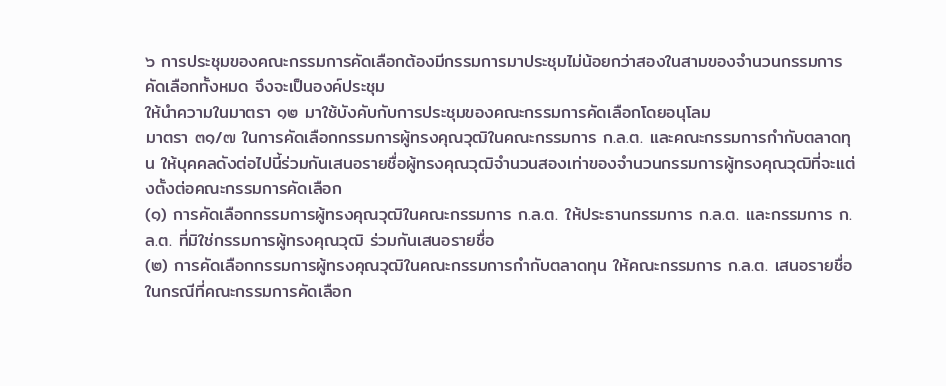๖ การประชุมของคณะกรรมการคัดเลือกต้องมีกรรมการมาประชุมไม่น้อยกว่าสองในสามของจํานวนกรรมการคัดเลือกทั้งหมด จึงจะเป็นองค์ประชุม
ให้นําความในมาตรา ๑๒ มาใช้บังคับกับการประชุมของคณะกรรมการคัดเลือกโดยอนุโลม
มาตรา ๓๑/๗ ในการคัดเลือกกรรมการผู้ทรงคุณวุฒิในคณะกรรมการ ก.ล.ต. และคณะกรรมการกํากับตลาดทุน ให้บุคคลดังต่อไปนี้ร่วมกันเสนอรายชื่อผู้ทรงคุณวุฒิจํานวนสองเท่าของจํานวนกรรมการผู้ทรงคุณวุฒิที่จะแต่งตั้งต่อคณะกรรมการคัดเลือก
(๑) การคัดเลือกกรรมการผู้ทรงคุณวุฒิในคณะกรรมการ ก.ล.ต. ให้ประธานกรรมการ ก.ล.ต. และกรรมการ ก.ล.ต. ที่มิใช่กรรมการผู้ทรงคุณวุฒิ ร่วมกันเสนอรายชื่อ
(๒) การคัดเลือกกรรมการผู้ทรงคุณวุฒิในคณะกรรมการกํากับตลาดทุน ให้คณะกรรมการ ก.ล.ต. เสนอรายชื่อ
ในกรณีที่คณะกรรมการคัดเลือก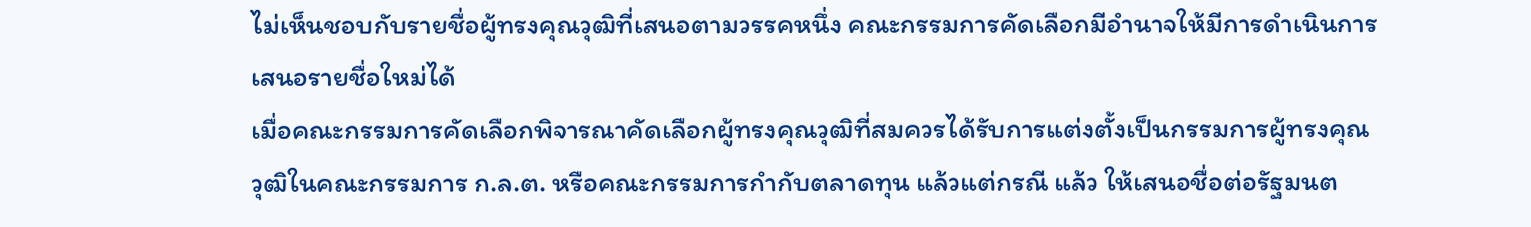ไม่เห็นชอบกับรายชื่อผู้ทรงคุณวุฒิที่เสนอตามวรรคหนึ่ง คณะกรรมการคัดเลือกมีอํานาจให้มีการดําเนินการเสนอรายชื่อใหม่ได้
เมื่อคณะกรรมการคัดเลือกพิจารณาคัดเลือกผู้ทรงคุณวุฒิที่สมควรได้รับการแต่งตั้งเป็นกรรมการผู้ทรงคุณวุฒิในคณะกรรมการ ก.ล.ต. หรือคณะกรรมการกํากับตลาดทุน แล้วแต่กรณี แล้ว ให้เสนอชื่อต่อรัฐมนต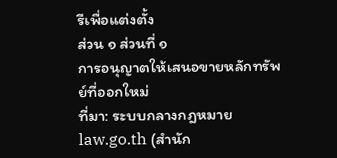รีเพื่อแต่งตั้ง
ส่วน ๑ ส่วนที่ ๑
การอนุญาตให้เสนอขายหลักทรัพย์ที่ออกใหม่
ที่มา: ระบบกลางกฎหมาย law.go.th (สำนัก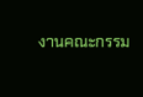งานคณะกรรม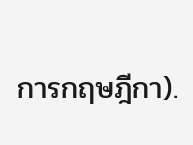การกฤษฎีกา).